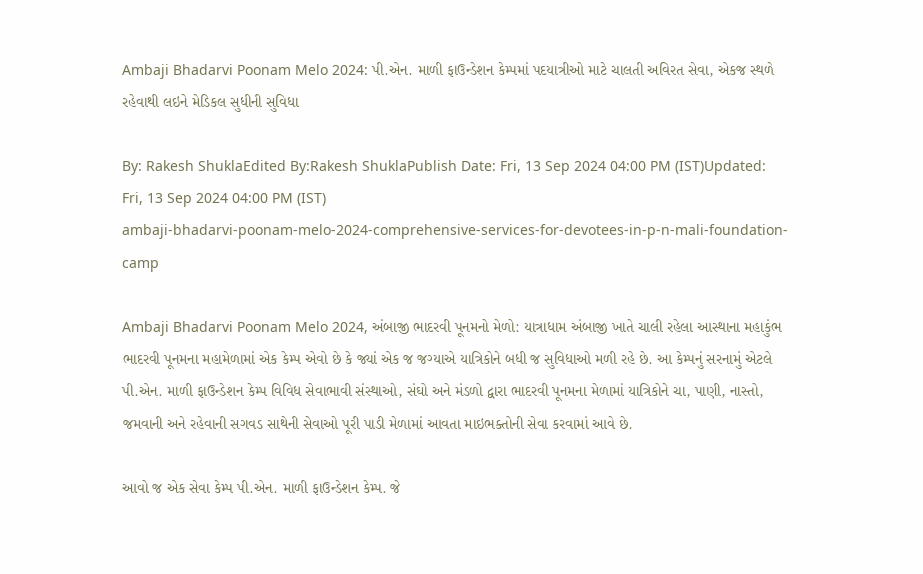Ambaji Bhadarvi Poonam Melo 2024: પી.એન. માળી ફાઉન્ડેશન કેમ્પમાં પદયાત્રીઓ માટે ચાલતી અવિરત સેવા, એકજ સ્થળે રહેવાથી લઇને મેડિકલ સુધીની સુવિધા

By: Rakesh ShuklaEdited By:Rakesh ShuklaPublish Date: Fri, 13 Sep 2024 04:00 PM (IST)Updated: Fri, 13 Sep 2024 04:00 PM (IST)
ambaji-bhadarvi-poonam-melo-2024-comprehensive-services-for-devotees-in-p-n-mali-foundation-camp

Ambaji Bhadarvi Poonam Melo 2024, અંબાજી ભાદરવી પૂનમનો મેળો: યાત્રાધામ અંબાજી ખાતે ચાલી રહેલા આસ્થાના મહાકુંભ ભાદરવી પૂનમના મહામેળામાં એક કેમ્પ એવો છે કે જ્યાં એક જ જગ્યાએ યાત્રિકોને બધી જ સુવિધાઓ મળી રહે છે. આ કેમ્પનું સરનામું એટલે પી.એન. માળી ફાઉન્ડેશન કેમ્પ વિવિધ સેવાભાવી સંસ્થાઓ, સંઘો અને મંડળો દ્વારા ભાદરવી પૂનમના મેળામાં યાત્રિકોને ચા, પાણી, નાસ્તો, જમવાની અને રહેવાની સગવડ સાથેની સેવાઓ પૂરી પાડી મેળામાં આવતા માઇભક્તોની સેવા કરવામાં આવે છે.

આવો જ એક સેવા કેમ્પ પી.એન. માળી ફાઉન્ડેશન કેમ્પ. જે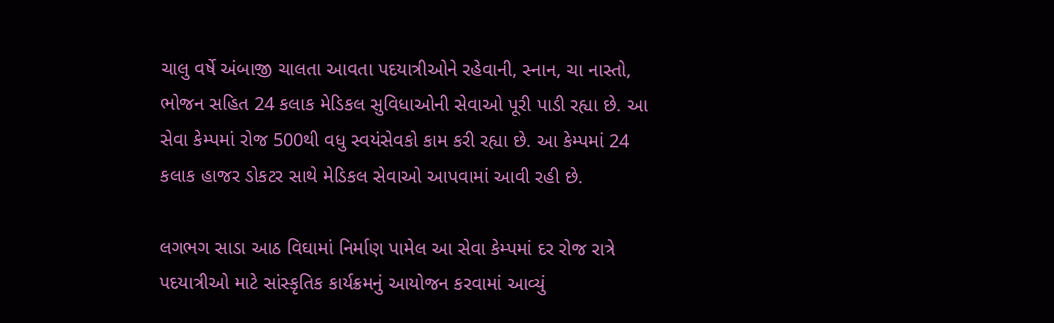ચાલુ વર્ષે અંબાજી ચાલતા આવતા પદયાત્રીઓને રહેવાની, સ્નાન, ચા નાસ્તો, ભોજન સહિત 24 કલાક મેડિકલ સુવિધાઓની સેવાઓ પૂરી પાડી રહ્યા છે. આ સેવા કેમ્પમાં રોજ 500થી વધુ સ્વયંસેવકો કામ કરી રહ્યા છે. આ કેમ્પમાં 24 કલાક હાજર ડોકટર સાથે મેડિકલ સેવાઓ આપવામાં આવી રહી છે.

લગભગ સાડા આઠ વિઘામાં નિર્માણ પામેલ આ સેવા કેમ્પમાં દર રોજ રાત્રે પદયાત્રીઓ માટે સાંસ્કૃતિક કાર્યક્રમનું આયોજન કરવામાં આવ્યું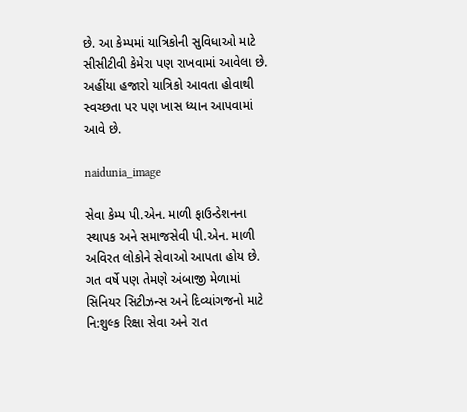છે. આ કેમ્પમાં યાત્રિકોની સુવિધાઓ માટે સીસીટીવી કેમેરા પણ રાખવામાં આવેલા છે. અહીંયા હજારો યાત્રિકો આવતા હોવાથી સ્વચ્છતા પર પણ ખાસ ધ્યાન આપવામાં આવે છે.

naidunia_image

સેવા કેમ્પ પી.એન. માળી ફાઉન્ડેશનના સ્થાપક અને સમાજસેવી પી.એન. માળી અવિરત લોકોને સેવાઓ આપતા હોય છે. ગત વર્ષે પણ તેમણે અંબાજી મેળામાં સિનિયર સિટીઝન્સ અને દિવ્યાંગજનો માટે નિ:શુલ્ક રિક્ષા સેવા અને રાત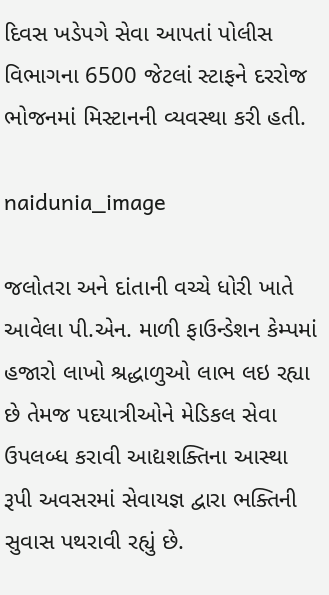દિવસ ખડેપગે સેવા આપતાં પોલીસ વિભાગના 6500 જેટલાં સ્ટાફને દરરોજ ભોજનમાં મિસ્ટાનની વ્યવસ્થા કરી હતી.

naidunia_image

જલોતરા અને દાંતાની વચ્ચે ધોરી ખાતે આવેલા પી.એન. માળી ફાઉન્ડેશન કેમ્પમાં હજારો લાખો શ્રદ્ધાળુઓ લાભ લઇ રહ્યા છે તેમજ પદયાત્રીઓને મેડિકલ સેવા ઉપલબ્ધ કરાવી આદ્યશક્તિના આસ્થા રૂપી અવસરમાં સેવાયજ્ઞ દ્વારા ભક્તિની સુવાસ પથરાવી રહ્યું છે.